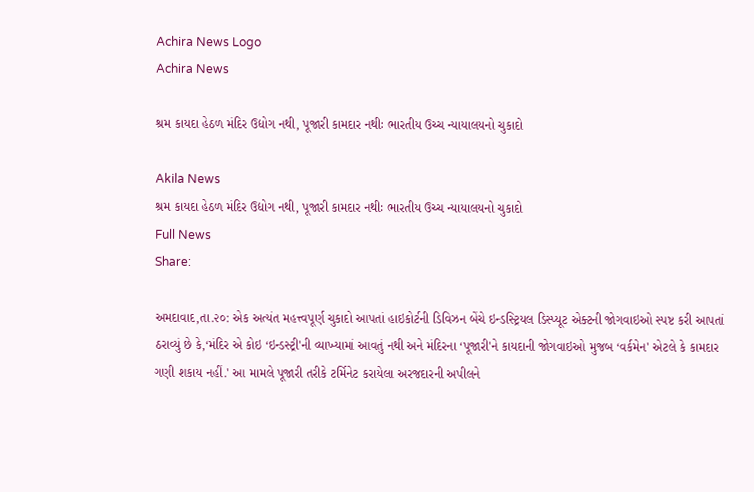Achira News Logo
Achira News

શ્રમ કાયદા હેઠળ મંદિર ઉદ્યોગ નથી, પૂજારી કામદાર નથીઃ ભારતીય ઉચ્ચ ન્યાયાલયનો ચુકાદો

Akila News
શ્રમ કાયદા હેઠળ મંદિર ઉદ્યોગ નથી, પૂજારી કામદાર નથીઃ ભારતીય ઉચ્ચ ન્યાયાલયનો ચુકાદો
Full News
Share:

અમદાવાદ,તા.૨૦: એક અત્‍યંત મહત્ત્વપૂર્ણ ચુકાદો આપતાં હાઇકોર્ટની ડિવિઝન બેંચે ઇન્‍ડસ્‍ટ્રિયલ ડિસ્‍પ્‍યૂટ એક્‍ટની જોગવાઇઓ સ્‍પષ્ટ કરી આપતાં ઠરાવ્‍યું છે કે,‘મંદિર એ કોઇ ‘ઇન્‍ડસ્‍ટ્રી'ની વ્‍યાખ્‍યામાં આવતું નથી અને મંદિરના ‘પૂજારી'ને કાયદાની જોગવાઇઓ મુજબ ‘વર્કમેન' એટલે કે કામદાર ગણી શકાય નહીં.' આ મામલે પૂજારી તરીકે ટર્મિનેટ કરાયેલા અરજદારની અપીલને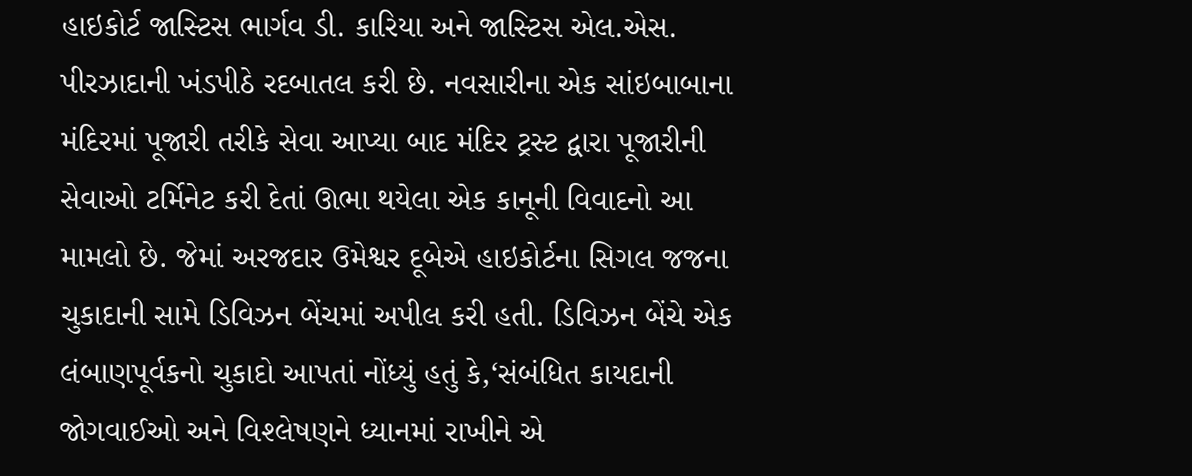હાઇકોર્ટ જાસ્‍ટિસ ભાર્ગવ ડી. કારિયા અને જાસ્‍ટિસ એલ.એસ. પીરઝાદાની ખંડપીઠે રદબાતલ કરી છે. નવસારીના એક સાંઇબાબાના મંદિરમાં પૂજારી તરીકે સેવા આપ્‍યા બાદ મંદિર ટ્રસ્‍ટ દ્વારા પૂજારીની સેવાઓ ટર્મિનેટ કરી દેતાં ઊભા થયેલા એક કાનૂની વિવાદનો આ મામલો છે. જેમાં અરજદાર ઉમેશ્વર દૂબેએ હાઇકોર્ટના સિગલ જજના ચુકાદાની સામે ડિવિઝન બેંચમાં અપીલ કરી હતી. ડિવિઝન બેંચે એક લંબાણપૂર્વકનો ચુકાદો આપતાં નોંધ્‍યું હતું કે,‘સંબંધિત કાયદાની જોગવાઈઓ અને વિશ્‍લેષણને ધ્‍યાનમાં રાખીને એ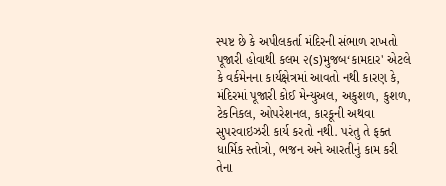સ્‍પષ્ટ છે કે અપીલકર્તા મંદિરની સંભાળ રાખતો પૂજારી હોવાથી કલમ ૨(s)મુજબ‘કામદાર' એટલે કે વર્કમેનના કાર્યક્ષેત્રમાં આવતો નથી કારણ કે, મંદિરમાં પૂજારી કોઈ મેન્‍યુઅલ, અકુશળ, કુશળ, ટેકનિકલ, ઓપરેશનલ, કારકૂની અથવા સુપરવાઇઝરી કાર્ય કરતો નથી. પરંતુ તે ફક્‍ત ધાર્મિક સ્‍તોત્રો, ભજન અને આરતીનું કામ કરી તેના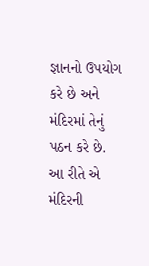જ્ઞાનનો ઉપયોગ કરે છે અને મંદિરમાં તેનું પઠન કરે છે. આ રીતે એ મંદિરની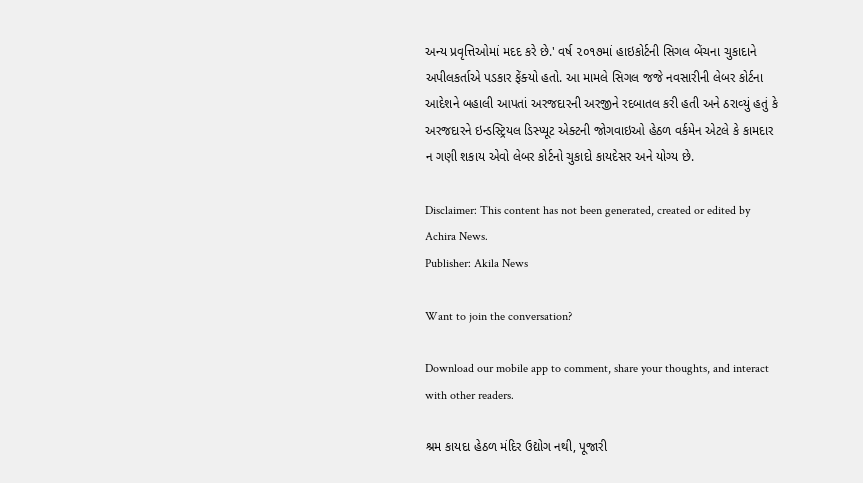અન્‍ય પ્રવૃત્તિઓમાં મદદ કરે છે.' વર્ષ ૨૦૧૭માં હાઇકોર્ટની સિગલ બેંચના ચુકાદાને અપીલકર્તાએ પડકાર ફેંક્‍યો હતો. આ મામલે સિગલ જજે નવસારીની લેબર કોર્ટના આદેશને બહાલી આપતાં અરજદારની અરજીને રદબાતલ કરી હતી અને ઠરાવ્‍યું હતું કે અરજદારને ઇન્‍ડસ્‍ટ્રિયલ ડિસ્‍પ્‍યૂટ એક્‍ટની જોગવાઇઓ હેઠળ વર્કમેન એટલે કે કામદાર ન ગણી શકાય એવો લેબર કોર્ટનો ચુકાદો કાયદેસર અને યોગ્‍ય છે.

Disclaimer: This content has not been generated, created or edited by Achira News.
Publisher: Akila News

Want to join the conversation?

Download our mobile app to comment, share your thoughts, and interact with other readers.

શ્રમ કાયદા હેઠળ મંદિર ઉદ્યોગ નથી, પૂજારી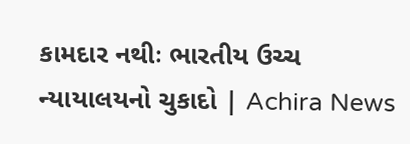કામદાર નથીઃ ભારતીય ઉચ્ચ ન્યાયાલયનો ચુકાદો | Achira News